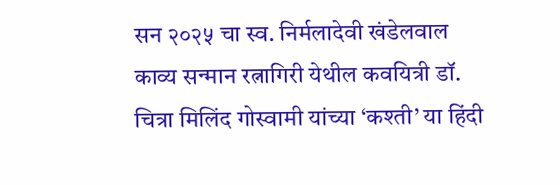सन २०२५ चा स्व. निर्मलादेवी खंडेलवाल काव्य सन्मान रत्नागिरी येथील कवयित्री डॉ. चित्रा मिलिंद गोस्वामी यांच्या ‘कश्ती’ या हिंदी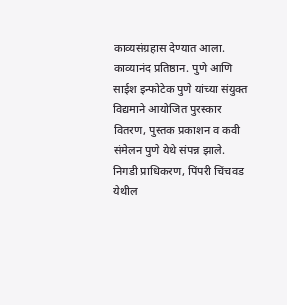काव्यसंग्रहास देण्यात आला. काव्यानंद प्रतिष्ठान. पुणे आणि साईश इन्फोटेक पुणे यांच्या संयुक्त विद्यमाने आयोजित पुरस्कार वितरण, पुस्तक प्रकाशन व कवी संमेलन पुणे येथे संपन्न झाले. निगडी प्राधिकरण, पिंपरी चिंचवड येथील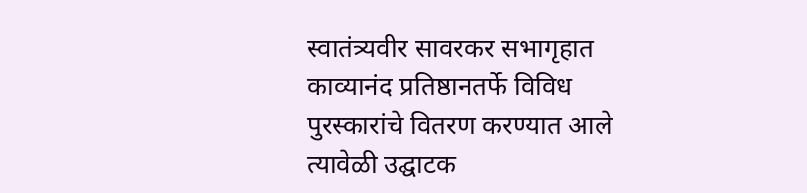स्वातंत्र्यवीर सावरकर सभागृहात काव्यानंद प्रतिष्ठानतर्फे विविध पुरस्कारांचे वितरण करण्यात आले त्यावेळी उद्घाटक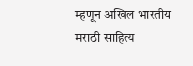म्हणून अखिल भारतीय मराठी साहित्य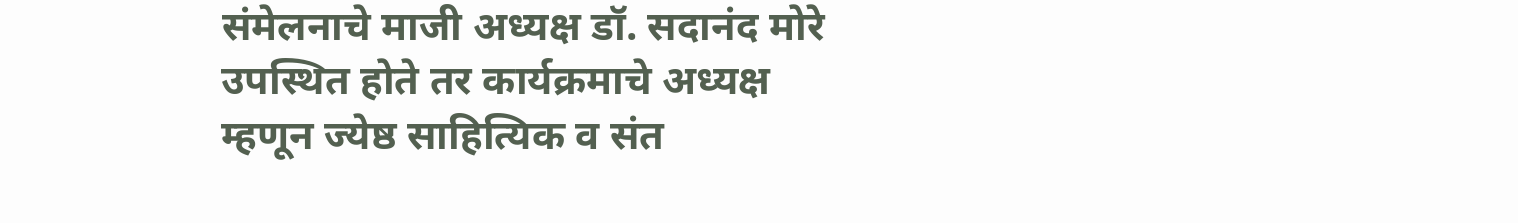संमेलनाचे माजी अध्यक्ष डॉ. सदानंद मोरे उपस्थित होते तर कार्यक्रमाचे अध्यक्ष म्हणून ज्येष्ठ साहित्यिक व संत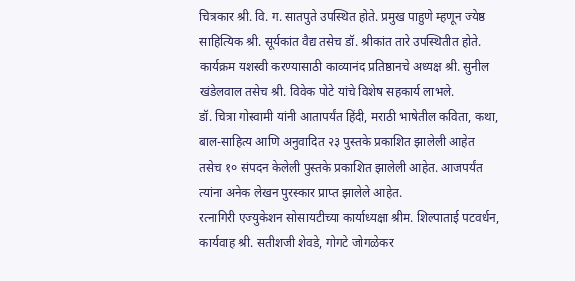चित्रकार श्री. वि. ग. सातपुते उपस्थित होते. प्रमुख पाहुणे म्हणून ज्येष्ठ साहित्यिक श्री. सूर्यकांत वैद्य तसेच डॉ. श्रीकांत तारे उपस्थितीत होते. कार्यक्रम यशस्वी करण्यासाठी काव्यानंद प्रतिष्ठानचे अध्यक्ष श्री. सुनील खंडेलवाल तसेच श्री. विवेक पोटे यांचे विशेष सहकार्य लाभले.
डॉ. चित्रा गोस्वामी यांनी आतापर्यंत हिंदी, मराठी भाषेतील कविता, कथा, बाल-साहित्य आणि अनुवादित २३ पुस्तके प्रकाशित झालेली आहेत तसेच १० संपदन केलेली पुस्तके प्रकाशित झालेली आहेत. आजपर्यंत त्यांना अनेक लेखन पुरस्कार प्राप्त झालेले आहेत.
रत्नागिरी एज्युकेशन सोसायटीच्या कार्याध्यक्षा श्रीम. शिल्पाताई पटवर्धन, कार्यवाह श्री. सतीशजी शेवडे, गोगटे जोगळेकर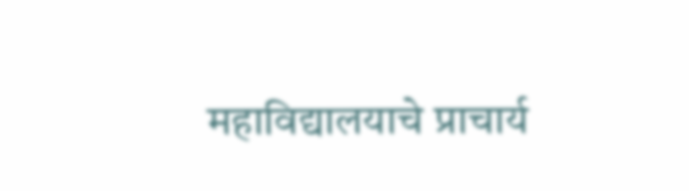महाविद्यालयाचे प्राचार्य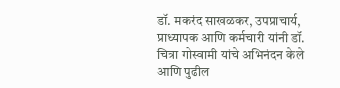डॉ. मकरंद साखळकर, उपप्राचार्य, प्राध्यापक आणि कर्मचारी यांनी डॉ. चित्रा गोस्वामी यांचे अभिनंदन केले आणि पुढील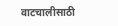वाटचालीसाठी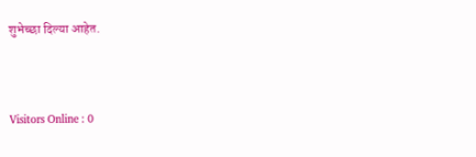शुभेच्छा दिल्या आहेत.




Visitors Online : 0